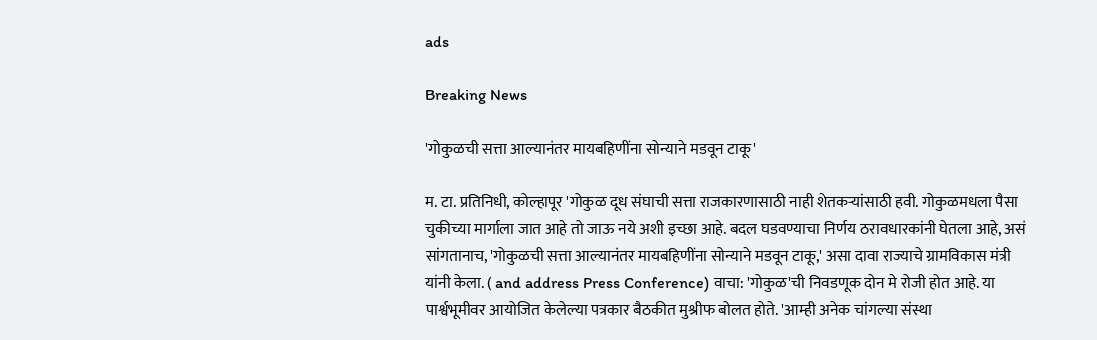ads

Breaking News

'गोकुळची सत्ता आल्यानंतर मायबहिणींना सोन्याने मडवून टाकू'

म. टा. प्रतिनिधी, कोल्हापूर 'गोकुळ दूध संघाची सत्ता राजकारणासाठी नाही शेतकऱ्यांसाठी हवी. गोकुळमधला पैसा चुकीच्या मार्गाला जात आहे तो जाऊ नये अशी इच्छा आहे. बदल घडवण्याचा निर्णय ठरावधारकांनी घेतला आहे, असं सांगतानाच, 'गोकुळची सत्ता आल्यानंतर मायबहिणींना सोन्याने मडवून टाकू,' असा दावा राज्याचे ग्रामविकास मंत्री यांनी केला. ( and address Press Conference) वाचा: 'गोकुळ'ची निवडणूक दोन मे रोजी होत आहे. या पार्श्वभूमीवर आयोजित केलेल्या पत्रकार बैठकीत मुश्रीफ बोलत होते. 'आम्ही अनेक चांगल्या संस्था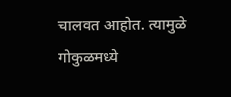चालवत आहोत. त्यामुळे गोकुळमध्ये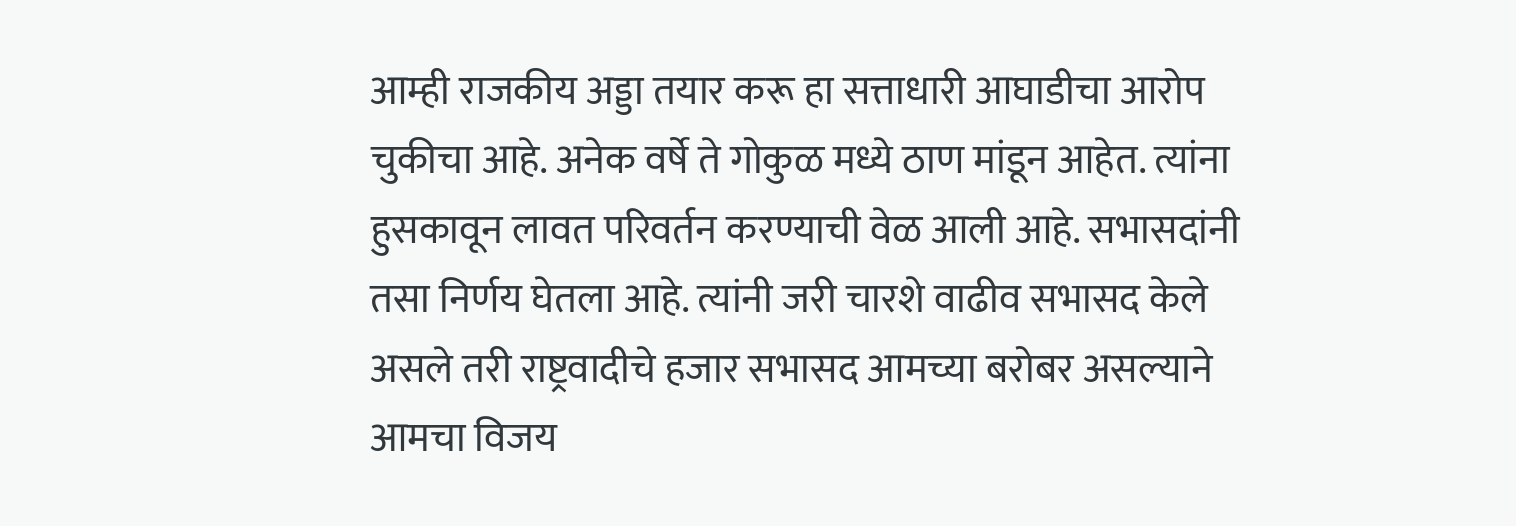आम्ही राजकीय अड्डा तयार करू हा सत्ताधारी आघाडीचा आरोप चुकीचा आहे. अनेक वर्षे ते गोकुळ मध्ये ठाण मांडून आहेत. त्यांना हुसकावून लावत परिवर्तन करण्याची वेळ आली आहे. सभासदांनी तसा निर्णय घेतला आहे. त्यांनी जरी चारशे वाढीव सभासद केले असले तरी राष्ट्रवादीचे हजार सभासद आमच्या बरोबर असल्याने आमचा विजय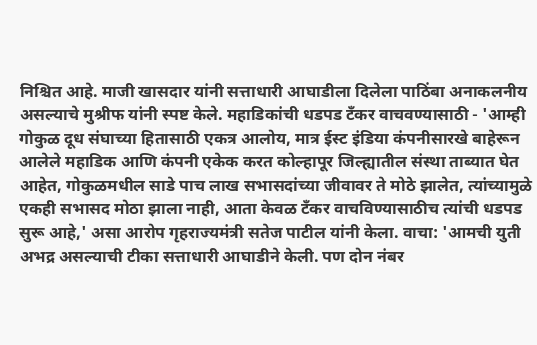निश्चित आहे. माजी खासदार यांनी सत्ताधारी आघाडीला दिलेला पाठिंबा अनाकलनीय असल्याचे मुश्रीफ यांनी स्पष्ट केले. महाडिकांची धडपड टँकर वाचवण्यासाठी - 'आम्ही गोकुळ दूध संघाच्या हितासाठी एकत्र आलोय, मात्र ईस्ट इंडिया कंपनीसारखे बाहेरून आलेले महाडिक आणि कंपनी एकेक करत कोल्हापूर जिल्ह्यातील संस्था ताब्यात घेत आहेत, गोकुळमधील साडे पाच लाख सभासदांच्या जीवावर ते मोठे झालेत, त्यांच्यामुळे एकही सभासद मोठा झाला नाही, आता केवळ टँकर वाचविण्यासाठीच त्यांची धडपड सुरू आहे,' असा आरोप गृहराज्यमंत्री सतेज पाटील यांनी केला. वाचा: 'आमची युती अभद्र असल्याची टीका सत्ताधारी आघाडीने केली. पण दोन नंबर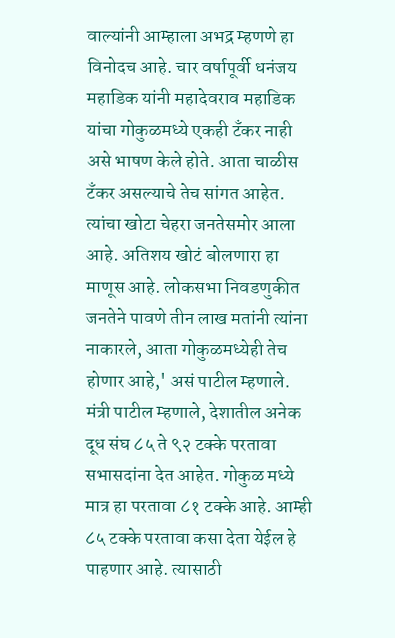वाल्यांनी आम्हाला अभद्र म्हणणे हा विनोदच आहे. चार वर्षापूर्वी धनंजय महाडिक यांनी महादेवराव महाडिक यांचा गोकुळमध्ये एकही टँकर नाही असे भाषण केले होते. आता चाळीस टँकर असल्याचे तेच सांगत आहेत. त्यांचा खोटा चेहरा जनतेसमोर आला आहे. अतिशय खोटं बोलणारा हा माणूस आहे. लोकसभा निवडणुकीत जनतेने पावणे तीन लाख मतांनी त्यांना नाकारले, आता गोकुळमध्येही तेच होणार आहे,' असं पाटील म्हणाले. मंत्री पाटील म्हणाले, देशातील अनेक दूध संघ ८५ ते ९२ टक्के परतावा सभासदांना देत आहेत. गोकुळ मध्ये मात्र हा परतावा ८१ टक्के आहे. आम्ही ८५ टक्के परतावा कसा देता येईल हे पाहणार आहे. त्यासाठी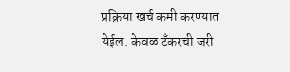प्रक्रिया खर्च कमी करण्यात येईल. केवळ टँकरची जरी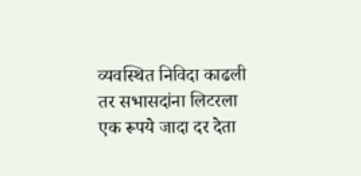व्यवस्थित निविदा काढली तर सभासदांना लिटरला एक रूपये जादा दर देता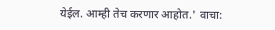येईल. आम्ही तेच करणार आहोत.' वाचा: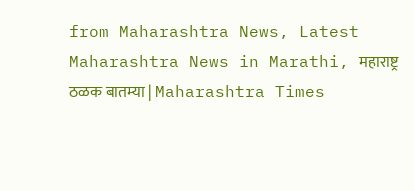from Maharashtra News, Latest Maharashtra News in Marathi, महाराष्ट्र ठळक बातम्या | Maharashtra Times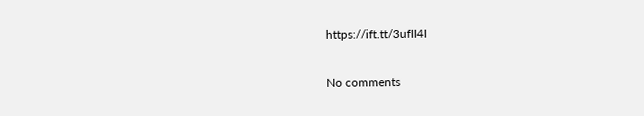https://ift.tt/3ufII4I

No comments